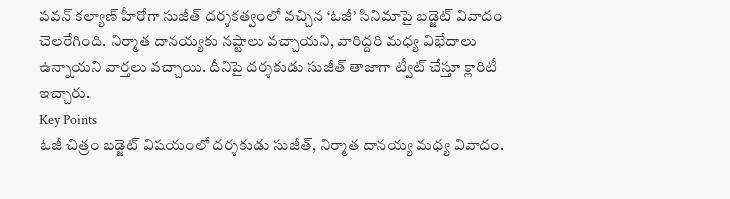పవన్ కల్యాణ్ హీరోగా సుజీత్ దర్శకత్వంలో వచ్చిన ‘ఓజీ’ సినిమాపై బడ్జెట్ వివాదం చెలరేగింది. నిర్మాత దానయ్యకు నష్టాలు వచ్చాయని, వారిద్దరి మధ్య విభేదాలు ఉన్నాయని వార్తలు వచ్చాయి. దీనిపై దర్శకుడు సుజీత్ తాజాగా ట్వీట్ చేస్తూ క్లారిటీ ఇచ్చారు.
Key Points
ఓజీ చిత్రం బడ్జెట్ విషయంలో దర్శకుడు సుజీత్, నిర్మాత దానయ్య మధ్య వివాదం.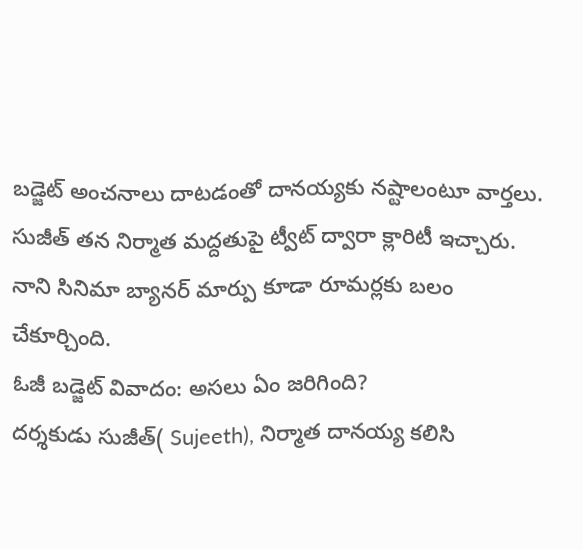బడ్జెట్ అంచనాలు దాటడంతో దానయ్యకు నష్టాలంటూ వార్తలు.
సుజీత్ తన నిర్మాత మద్దతుపై ట్వీట్ ద్వారా క్లారిటీ ఇచ్చారు.
నాని సినిమా బ్యానర్ మార్పు కూడా రూమర్లకు బలం చేకూర్చింది.
ఓజీ బడ్జెట్ వివాదం: అసలు ఏం జరిగింది?
దర్శకుడు సుజీత్( Sujeeth), నిర్మాత దానయ్య కలిసి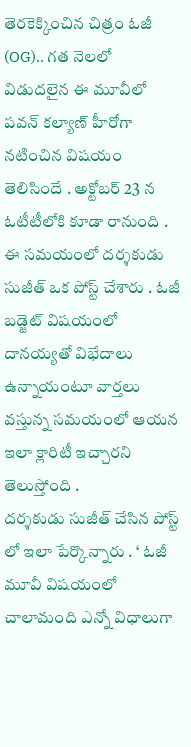తెరకెక్కించిన చిత్రం ఓజీ (OG).. గత నెలలో విడుదలైన ఈ మూవీలో పవన్ కల్యాణ్ హీరోగా నటించిన విషయం తెలిసిందే . అక్టోబర్ 23 న ఓటీటీలోకి కూడా రానుంది . ఈ సమయంలో దర్శకుడు సుజీత్ ఒక పోస్ట్ చేశారు . ఓజీ బడ్జెట్ విషయంలో దానయ్యతో విభేదాలు ఉన్నాయంటూ వార్తలు వస్తున్న సమయంలో ఆయన ఇలా క్లారిటీ ఇచ్చారని తెలుస్తోంది .
దర్శకుడు సుజీత్ చేసిన పోస్ట్ లో ఇలా పేర్కొన్నారు . ‘ ఓజీ మూవీ విషయంలో చాలామంది ఎన్నో విధాలుగా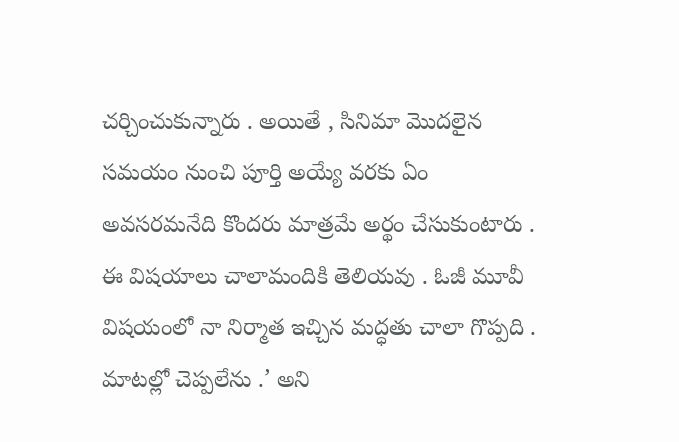చర్చించుకున్నారు . అయితే , సినిమా మొదలైన సమయం నుంచి పూర్తి అయ్యే వరకు ఏం అవసరమనేది కొందరు మాత్రమే అర్థం చేసుకుంటారు . ఈ విషయాలు చాలామందికి తెలియవు . ఓజీ మూవీ విషయంలో నా నిర్మాత ఇచ్చిన మద్ధతు చాలా గొప్పది . మాటల్లో చెప్పలేను .’ అని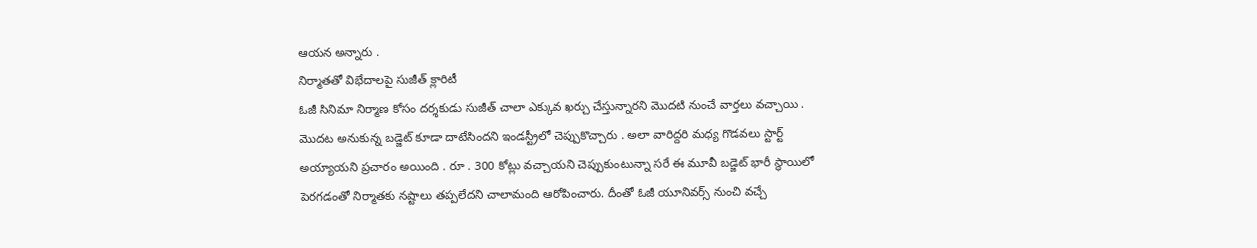ఆయన అన్నారు .
నిర్మాతతో విభేదాలపై సుజీత్ క్లారిటీ
ఓజీ సినిమా నిర్మాణ కోసం దర్శకుడు సుజీత్ చాలా ఎక్కువ ఖర్చు చేస్తున్నారని మొదటి నుంచే వార్తలు వచ్చాయి . మొదట అనుకున్న బడ్జెట్ కూడా దాటేసిందని ఇండస్ట్రీలో చెప్పుకొచ్చారు . అలా వారిద్దరి మధ్య గొడవలు స్టార్ట్ అయ్యాయని ప్రచారం అయింది . రూ . 300 కోట్లు వచ్చాయని చెప్పుకుంటున్నా సరే ఈ మూవీ బడ్జెట్ భారీ స్థాయిలో పెరగడంతో నిర్మాతకు నష్టాలు తప్పలేదని చాలామంది ఆరోపించారు. దీంతో ఓజీ యూనివర్స్ నుంచి వచ్చే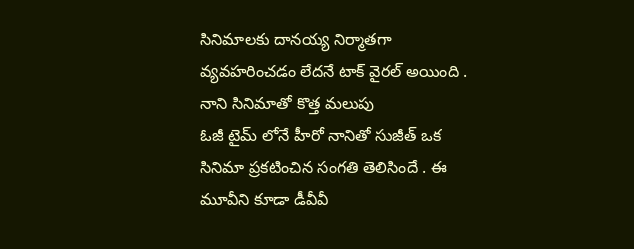సినిమాలకు దానయ్య నిర్మాతగా వ్యవహరించడం లేదనే టాక్ వైరల్ అయింది .
నాని సినిమాతో కొత్త మలుపు
ఓజీ టైమ్ లోనే హీరో నానితో సుజీత్ ఒక సినిమా ప్రకటించిన సంగతి తెలిసిందే . ఈ మూవీని కూడా డీవీవీ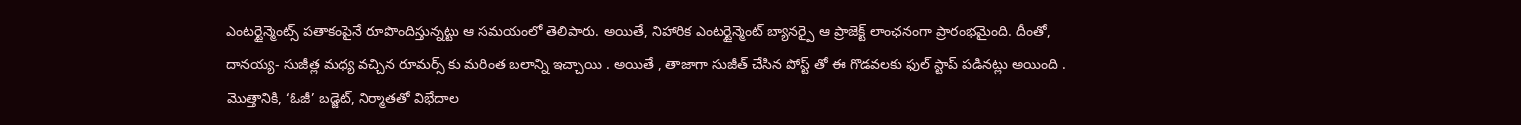ఎంటర్టైన్మెంట్స్ పతాకంపైనే రూపొందిస్తున్నట్టు ఆ సమయంలో తెలిపారు. అయితే, నిహారిక ఎంటర్టైన్మెంట్ బ్యానర్పై ఆ ప్రాజెక్ట్ లాంఛనంగా ప్రారంభమైంది. దీంతో, దానయ్య- సుజీత్ల మధ్య వచ్చిన రూమర్స్ కు మరింత బలాన్ని ఇచ్చాయి . అయితే , తాజాగా సుజీత్ చేసిన పోస్ట్ తో ఈ గొడవలకు ఫుల్ స్టాప్ పడినట్లు అయింది .
మొత్తానికి, ‘ఓజీ’ బడ్జెట్, నిర్మాతతో విభేదాల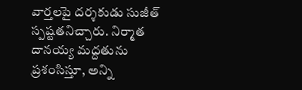వార్తలపై దర్శకుడు సుజీత్ స్పష్టతనిచ్చారు. నిర్మాత దానయ్య మద్దతును ప్రశంసిస్తూ, అన్ని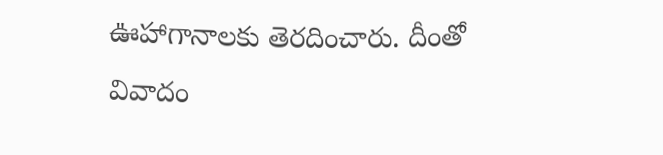ఊహాగానాలకు తెరదించారు. దీంతో వివాదం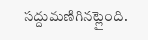సద్దుమణిగినట్లైంది.